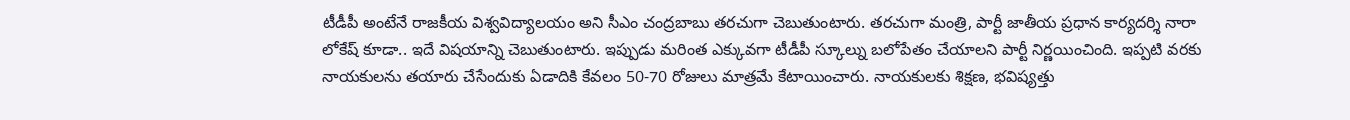టీడీపీ అంటేనే రాజకీయ విశ్వవిద్యాలయం అని సీఎం చంద్రబాబు తరచుగా చెబుతుంటారు. తరచుగా మంత్రి, పార్టీ జాతీయ ప్రధాన కార్యదర్శి నారా లోకేష్ కూడా.. ఇదే విషయాన్ని చెబుతుంటారు. ఇప్పుడు మరింత ఎక్కువగా టీడీపీ స్కూల్ను బలోపేతం చేయాలని పార్టీ నిర్ణయించింది. ఇప్పటి వరకు నాయకులను తయారు చేసేందుకు ఏడాదికి కేవలం 50-70 రోజులు మాత్రమే కేటాయించారు. నాయకులకు శిక్షణ, భవిష్యత్తు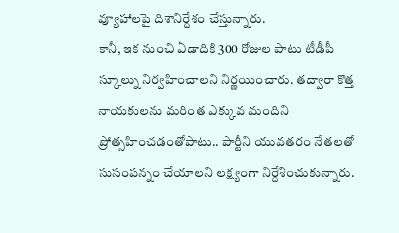వ్యూహాలపై దిశానిర్దేశం చేస్తున్నారు.
కానీ, ఇక నుంచి ఏడాదికి 300 రోజుల పాటు టీడీపీ స్కూల్ను నిర్వహించాలని నిర్ణయించారు. తద్వారా కొత్త నాయకులను మరింత ఎక్కువ మందిని ప్రోత్సహించడంతోపాటు.. పార్టీని యువతరం నేతలతో సుసంపన్నం చేయాలని లక్ష్యంగా నిర్దేశించుకున్నారు.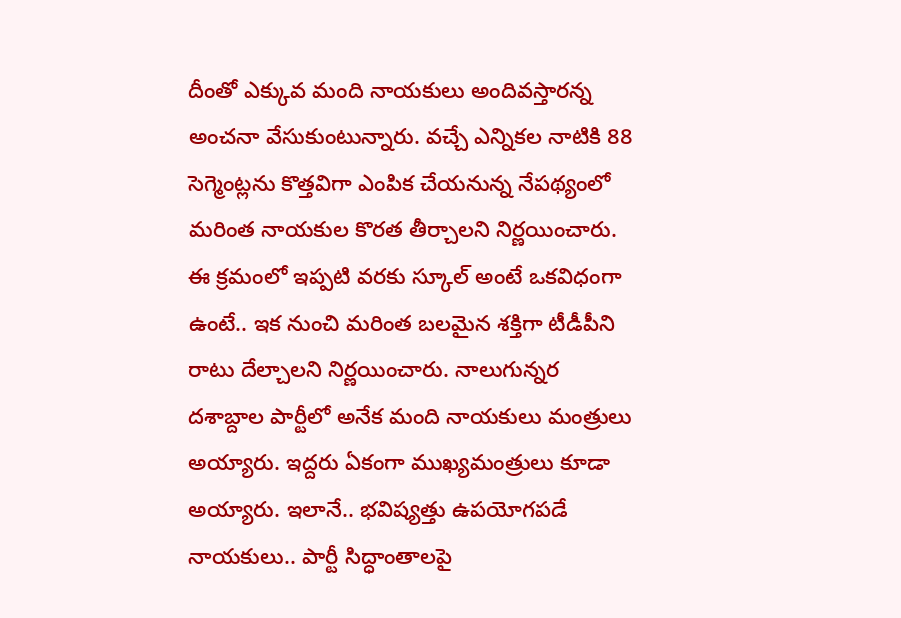దీంతో ఎక్కువ మంది నాయకులు అందివస్తారన్న అంచనా వేసుకుంటున్నారు. వచ్చే ఎన్నికల నాటికి 88 సెగ్మెంట్లను కొత్తవిగా ఎంపిక చేయనున్న నేపథ్యంలో మరింత నాయకుల కొరత తీర్చాలని నిర్ణయించారు.
ఈ క్రమంలో ఇప్పటి వరకు స్కూల్ అంటే ఒకవిధంగా ఉంటే.. ఇక నుంచి మరింత బలమైన శక్తిగా టీడీపీని రాటు దేల్చాలని నిర్ణయించారు. నాలుగున్నర దశాబ్దాల పార్టీలో అనేక మంది నాయకులు మంత్రులు అయ్యారు. ఇద్దరు ఏకంగా ముఖ్యమంత్రులు కూడా అయ్యారు. ఇలానే.. భవిష్యత్తు ఉపయోగపడే నాయకులు.. పార్టీ సిద్ధాంతాలపై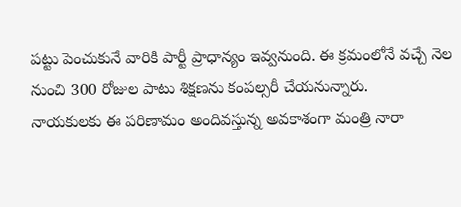పట్టు పెంచుకునే వారికి పార్టీ ప్రాధాన్యం ఇవ్వనుంది. ఈ క్రమంలోనే వచ్చే నెల నుంచి 300 రోజుల పాటు శిక్షణను కంపల్సరీ చేయనున్నారు.
నాయకులకు ఈ పరిణామం అందివస్తున్న అవకాశంగా మంత్రి నారా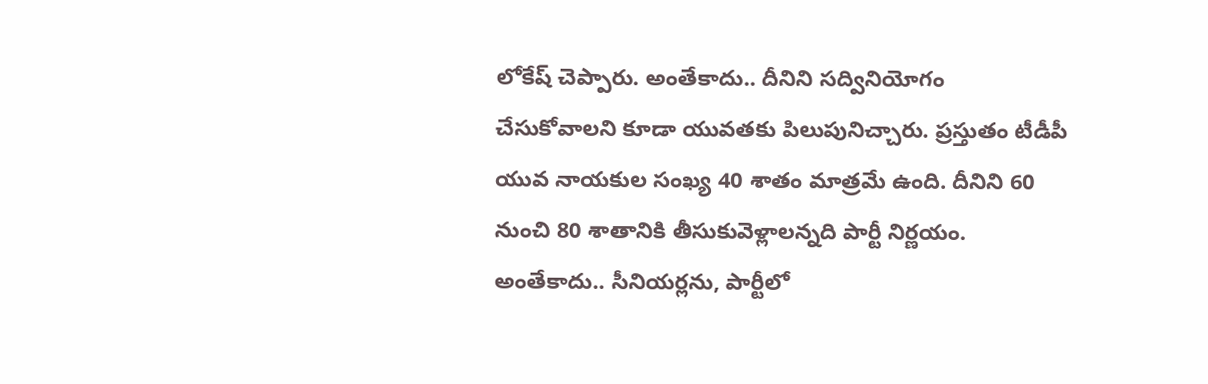లోకేష్ చెప్పారు. అంతేకాదు.. దీనిని సద్వినియోగం చేసుకోవాలని కూడా యువతకు పిలుపునిచ్చారు. ప్రస్తుతం టీడీపీ యువ నాయకుల సంఖ్య 40 శాతం మాత్రమే ఉంది. దీనిని 60 నుంచి 80 శాతానికి తీసుకువెళ్లాలన్నది పార్టీ నిర్ణయం.
అంతేకాదు.. సీనియర్లను, పార్టీలో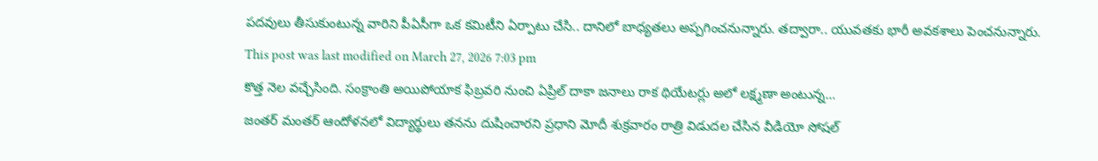పదవులు తీసుకుంటున్న వారిని పీఏసీగా ఒక కమిటీని ఏర్పాటు చేసి.. దానిలో బాధ్యతలు అప్పగించనున్నారు. తద్వారా.. యువతకు భారీ అవకశాలు పెంచనున్నారు.
This post was last modified on March 27, 2026 7:03 pm
కొత్త నెల వచ్చేసింది. సంక్రాంతి అయిపోయాక ఫిబ్రవరి నుంచి ఏప్రిల్ దాకా జనాలు రాక థియేటర్లు అలో లక్ష్మణా అంటున్న…
జంతర్ మంతర్ ఆందోళనలో విద్యార్థులు తనను దుషించారని ప్రధాని మోదీ శుక్రవారం రాత్రి విడుదల చేసిన వీడియో సోషల్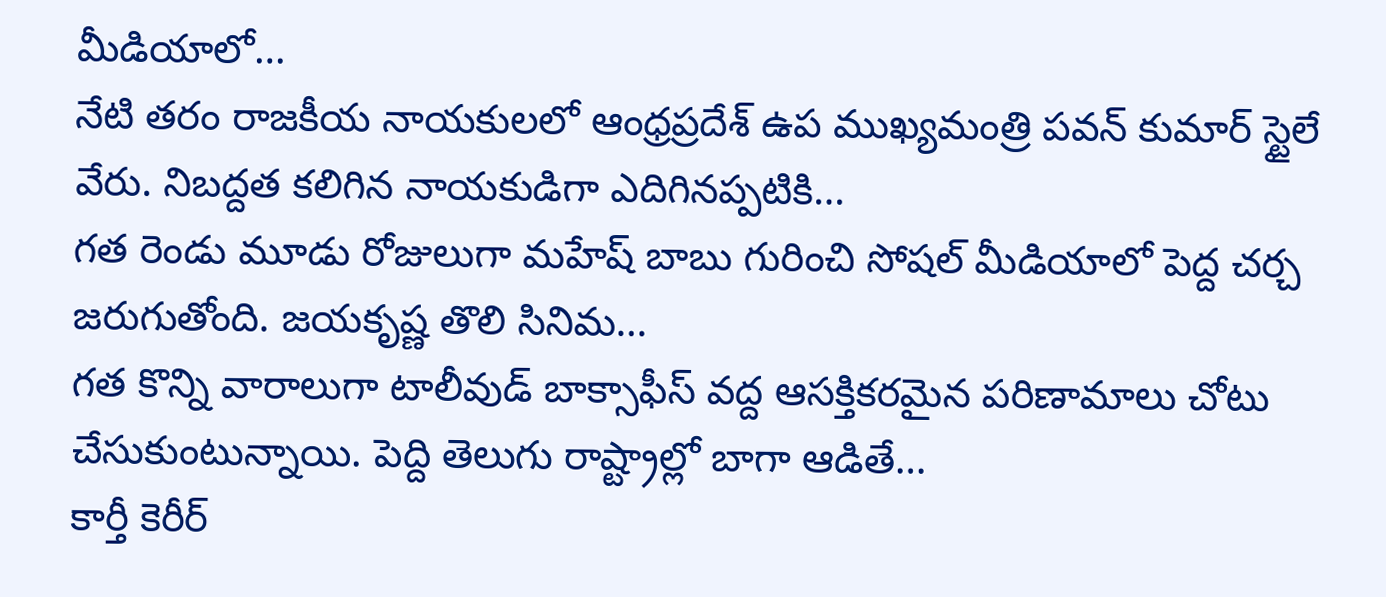మీడియాలో…
నేటి తరం రాజకీయ నాయకులలో ఆంధ్రప్రదేశ్ ఉప ముఖ్యమంత్రి పవన్ కుమార్ స్టైలే వేరు. నిబద్దత కలిగిన నాయకుడిగా ఎదిగినప్పటికి…
గత రెండు మూడు రోజులుగా మహేష్ బాబు గురించి సోషల్ మీడియాలో పెద్ద చర్చ జరుగుతోంది. జయకృష్ణ తొలి సినిమ…
గత కొన్ని వారాలుగా టాలీవుడ్ బాక్సాఫీస్ వద్ద ఆసక్తికరమైన పరిణామాలు చోటు చేసుకుంటున్నాయి. పెద్ది తెలుగు రాష్ట్రాల్లో బాగా ఆడితే…
కార్తీ కెరీర్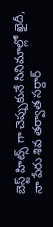బెస్ట్ హిట్స్ గా చెప్పుకునే సినిమాల్లో ఖైదీ, నా పేరు శివ తర్వాత సర్దార్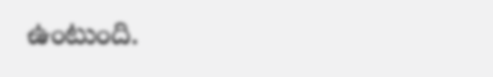ఉంటుంది.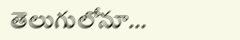తెలుగులోనూ…